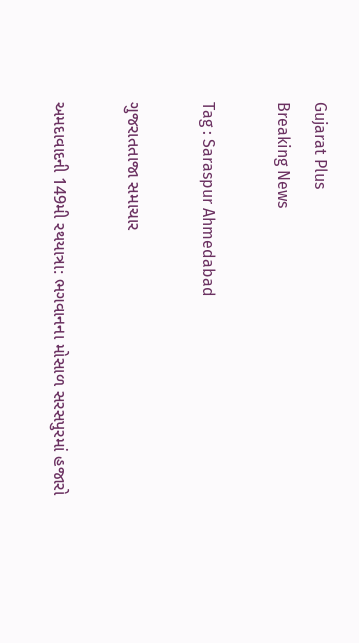Gujarat Plus
Breaking News

Tag : Saraspur Ahmedabad

ગુજરાતતાજા સમાચાર

અમદાવાદની 149મી રથયાત્રા: ભગવાનના મોસાળ સરસપુરમાં હજારો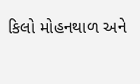કિલો મોહનથાળ અને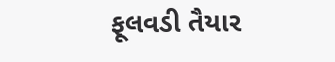ફૂલવડી તૈયાર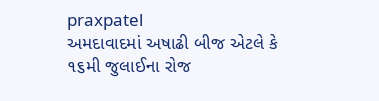praxpatel
અમદાવાદમાં અષાઢી બીજ એટલે કે ૧૬મી જુલાઈના રોજ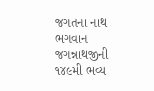જગતના નાથ ભગવાન જગન્નાથજીની ૧૪૯મી ભવ્ય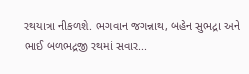રથયાત્રા નીકળશે. ભગવાન જગન્નાથ, બહેન સુભદ્રા અને ભાઈ બળભદ્રજી રથમાં સવાર...